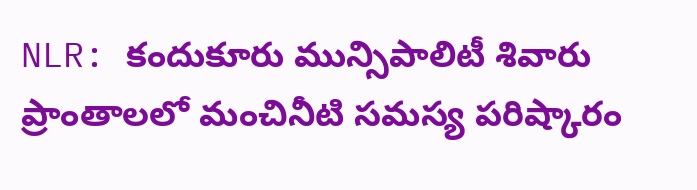NLR: కందుకూరు మున్సిపాలిటీ శివారు ప్రాంతాలలో మంచినీటి సమస్య పరిష్కారం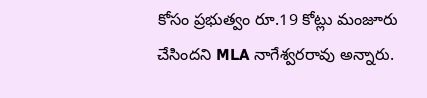కోసం ప్రభుత్వం రూ.19 కోట్లు మంజూరు చేసిందని MLA నాగేశ్వరరావు అన్నారు.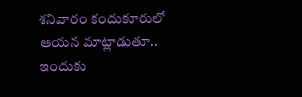శనివారం కందుకూరులో ఆయన మాట్లాడుతూ.. ఇందుకు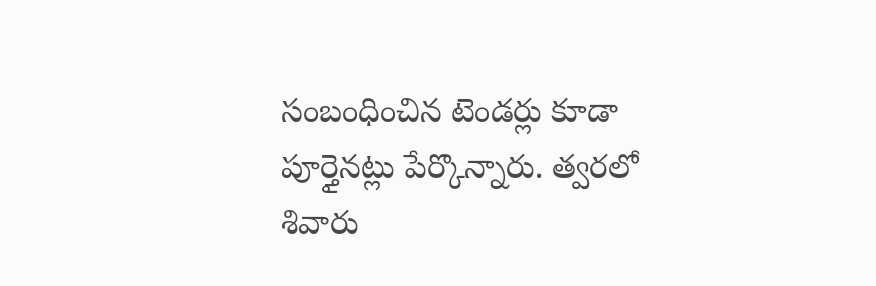సంబంధించిన టెండర్లు కూడా పూర్తైనట్లు పేర్కొన్నారు. త్వరలో శివారు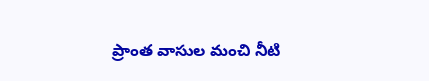ప్రాంత వాసుల మంచి నీటి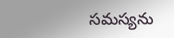సమస్యను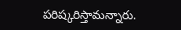పరిష్కరిస్తామన్నారు.